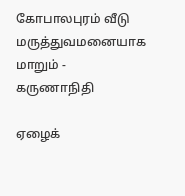கோபாலபுரம் வீடு மருத்துவமனையாக மாறும் - கருணாநிதி

ஏழைக்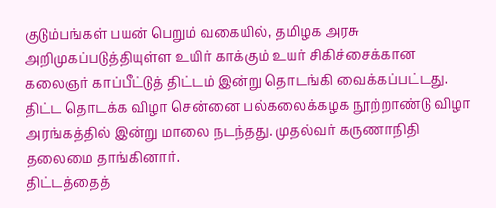குடும்பங்கள் பயன் பெறும் வகையில், தமிழக அரசு அறிமுகப்படுத்தியுள்ள உயிர் காக்கும் உயர் சிகிச்சைக்கான கலைஞர் காப்பீட்டுத் திட்டம் இன்று தொடங்கி வைக்கப்பட்டது.
திட்ட தொடக்க விழா சென்னை பல்கலைக்கழக நூற்றாண்டு விழா அரங்கத்தில் இன்று மாலை நடந்தது. முதல்வர் கருணாநிதி தலைமை தாங்கினார்.
திட்டத்தைத்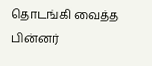தொடங்கி வைத்த பின்னர்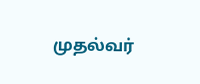முதல்வர்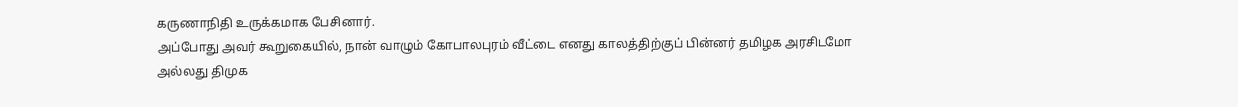கருணாநிதி உருக்கமாக பேசினார்.
அப்போது அவர் கூறுகையில், நான் வாழும் கோபாலபுரம் வீட்டை எனது காலத்திற்குப் பின்னர் தமிழக அரசிடமோ அல்லது திமுக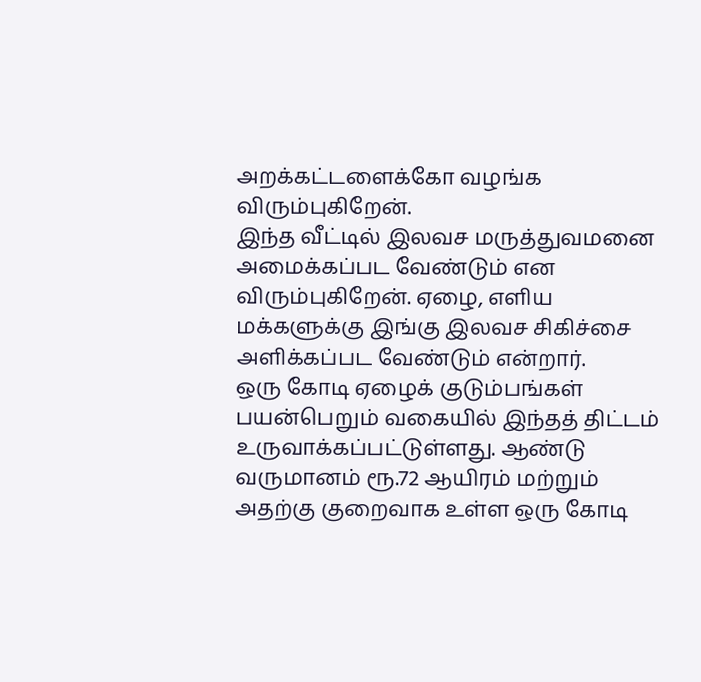அறக்கட்டளைக்கோ வழங்க விரும்புகிறேன்.
இந்த வீட்டில் இலவச மருத்துவமனை அமைக்கப்பட வேண்டும் என விரும்புகிறேன். ஏழை, எளிய மக்களுக்கு இங்கு இலவச சிகிச்சை அளிக்கப்பட வேண்டும் என்றார்.
ஒரு கோடி ஏழைக் குடும்பங்கள் பயன்பெறும் வகையில் இந்தத் திட்டம் உருவாக்கப்பட்டுள்ளது. ஆண்டு வருமானம் ரூ.72 ஆயிரம் மற்றும் அதற்கு குறைவாக உள்ள ஒரு கோடி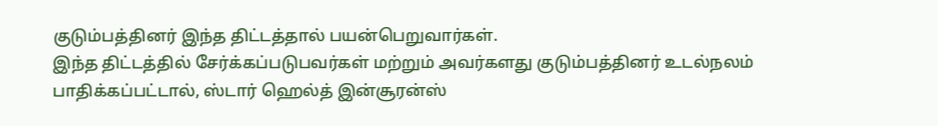குடும்பத்தினர் இந்த திட்டத்தால் பயன்பெறுவார்கள்.
இந்த திட்டத்தில் சேர்க்கப்படுபவர்கள் மற்றும் அவர்களது குடும்பத்தினர் உடல்நலம் பாதிக்கப்பட்டால், ஸ்டார் ஹெல்த் இன்சூரன்ஸ்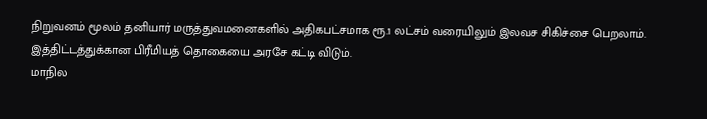நிறுவனம் மூலம் தனியார் மருத்துவமனைகளில் அதிகபட்சமாக ரூ.1 லட்சம் வரையிலும் இலவச சிகிச்சை பெறலாம்.
இத்திட்டத்துக்கான பிரீமியத் தொகையை அரசே கட்டி விடும்.
மாநில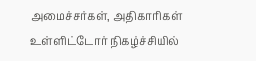அமைச்சர்கள், அதிகாரிகள் உள்ளிட்டோர் நிகழ்ச்சியில்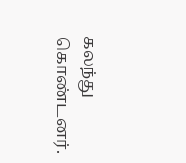கலந்து கொண்டனர்.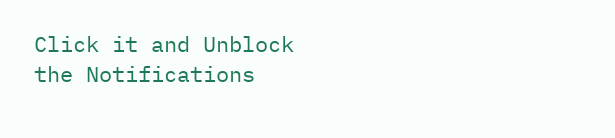Click it and Unblock the Notifications